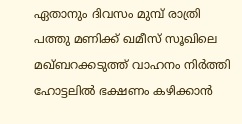ഏതാനും ദിവസം മുമ്പ് രാത്രി പത്തു മണിക്ക് ഖമീസ് സൂഖിലെ മഖ്‍ബറക്കടുത്ത് വാഹനം നിര്‍ത്തി ഹോട്ടലില്‍ ഭക്ഷണം കഴിക്കാന്‍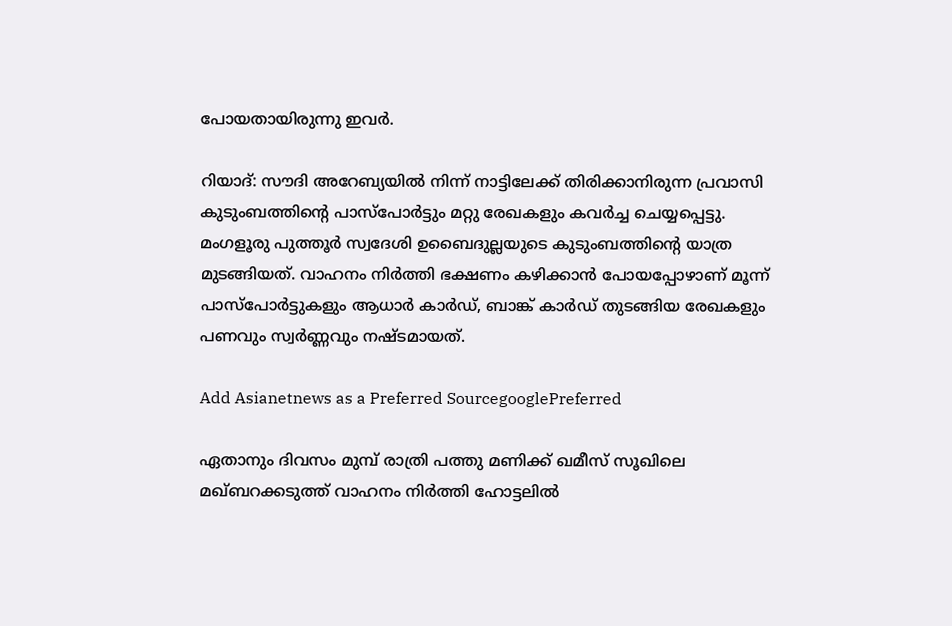പോയതായിരുന്നു ഇവര്‍.

റിയാദ്: സൗദി അറേബ്യയില്‍ നിന്ന് നാട്ടിലേക്ക് തിരിക്കാനിരുന്ന പ്രവാസി കുടുംബത്തിന്റെ പാസ്‌പോര്‍ട്ടും മറ്റു രേഖകളും കവര്‍ച്ച ചെയ്യപ്പെട്ടു. മംഗളൂരു പുത്തൂര്‍ സ്വദേശി ഉബൈദുല്ലയുടെ കുടുംബത്തിന്റെ യാത്ര മുടങ്ങിയത്. വാഹനം നിര്‍ത്തി ഭക്ഷണം കഴിക്കാന്‍ പോയപ്പോഴാണ് മൂന്ന് പാസ്‌പോര്‍ട്ടുകളും ആധാര്‍ കാര്‍ഡ്, ബാങ്ക് കാര്‍ഡ് തുടങ്ങിയ രേഖകളും പണവും സ്വര്‍ണ്ണവും നഷ്ടമായത്.

Add Asianetnews as a Preferred SourcegooglePreferred

ഏതാനും ദിവസം മുമ്പ് രാത്രി പത്തു മണിക്ക് ഖമീസ് സൂഖിലെ മഖ്‍ബറക്കടുത്ത് വാഹനം നിര്‍ത്തി ഹോട്ടലില്‍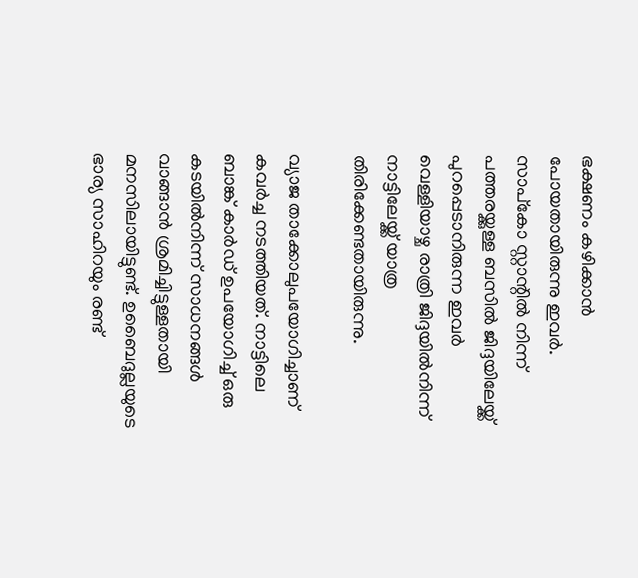ഭക്ഷണം കഴിക്കാന്‍ പോയതായിരുന്നു ഇവര്‍. സാപ്‌കോ സ്റ്റാന്റില്‍ നിന്ന് പത്തരയ്ക്കുള്ള ബസില്‍ ജിദ്ദയിലേയ്ക്ക് പുറപ്പെടാനിരുന്ന ഇവര്‍ വെള്ളിയാഴ്ച രാത്രി ജിദ്ദയില്‍നിന്ന് നാട്ടിലേയ്ക്ക് യാത്ര തിരിക്കേണ്ടതായിരുന്നു.

വ്യാജ താക്കോലുപയോഗിച്ചാണ് കവര്‍ച്ച നടത്തിയത്. നാട്ടിലെ ബാങ്ക് കാര്‍ഡ് ഉപയോഗിച്ച് ഒരു കടയില്‍നിന്ന് സാധനങ്ങള്‍ വാങ്ങാന്‍ ശ്രമിച്ചിട്ടുള്ളതായി മനസിലായിട്ടുണ്ട്. ഉബൈദുല്ലയുടെ ഭാര്യ സാഹിറയും രണ്ട്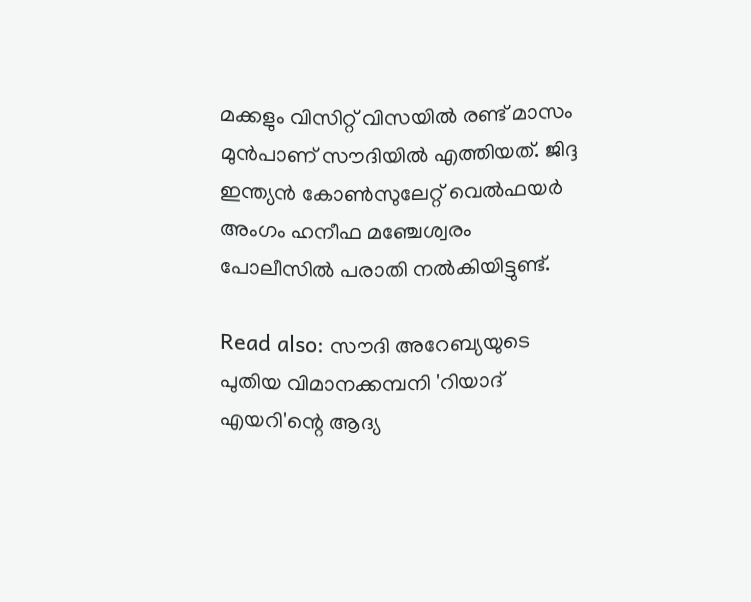മക്കളും വിസിറ്റ് വിസയില്‍ രണ്ട് മാസം മുന്‍പാണ് സൗദിയില്‍ എത്തിയത്. ജിദ്ദ ഇന്ത്യന്‍ കോണ്‍സുലേറ്റ് വെല്‍ഫയര്‍ അംഗം ഹനീഫ മഞ്ചേശ്വരം പോലീസില്‍ പരാതി നല്‍കിയിട്ടുണ്ട്.

Read also: സൗദി അറേബ്യയുടെ പുതിയ വിമാനക്കമ്പനി 'റിയാദ് എയറി'ന്റെ ആദ്യ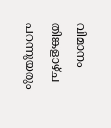വിമാനം തിങ്കളാഴ്‌ച പറന്നുയരും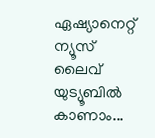ഏഷ്യാനെറ്റ് ന്യൂസ് ലൈവ് യുട്യൂബില്‍ കാണാം...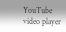YouTube video player